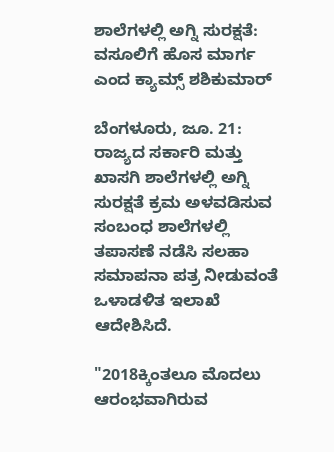ಶಾಲೆಗಳಲ್ಲಿ ಅಗ್ನಿ ಸುರಕ್ಷತೆ: ವಸೂಲಿಗೆ ಹೊಸ ಮಾರ್ಗ ಎಂದ ಕ್ಯಾಮ್ಸ್ ಶಶಿಕುಮಾರ್

ಬೆಂಗಳೂರು, ಜೂ. 21: ರಾಜ್ಯದ ಸರ್ಕಾರಿ ಮತ್ತು ಖಾಸಗಿ ಶಾಲೆಗಳಲ್ಲಿ ಅಗ್ನಿ ಸುರಕ್ಷತೆ ಕ್ರಮ ಅಳವಡಿಸುವ ಸಂಬಂಧ ಶಾಲೆಗಳಲ್ಲಿ ತಪಾಸಣೆ ನಡೆಸಿ ಸಲಹಾ ಸಮಾಪನಾ ಪತ್ರ ನೀಡುವಂತೆ ಒಳಾಡಳಿತ ಇಲಾಖೆ ಆದೇಶಿಸಿದೆ.

"2018ಕ್ಕಿಂತಲೂ ಮೊದಲು ಆರಂಭವಾಗಿರುವ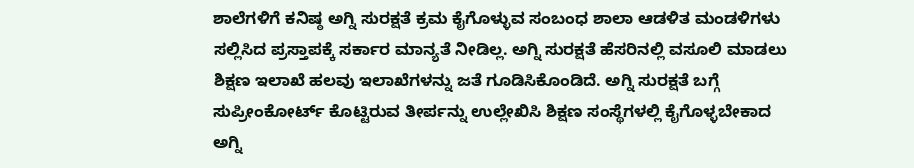ಶಾಲೆಗಳಿಗೆ ಕನಿಷ್ಠ ಅಗ್ನಿ ಸುರಕ್ಷತೆ ಕ್ರಮ ಕೈಗೊಳ್ಳುವ ಸಂಬಂಧ ಶಾಲಾ ಆಡಳಿತ ಮಂಡಳಿಗಳು ಸಲ್ಲಿಸಿದ ಪ್ರಸ್ತಾಪಕ್ಕೆ ಸರ್ಕಾರ ಮಾನ್ಯತೆ ನೀಡಿಲ್ಲ. ಅಗ್ನಿ ಸುರಕ್ಷತೆ ಹೆಸರಿನಲ್ಲಿ ವಸೂಲಿ ಮಾಡಲು ಶಿಕ್ಷಣ ಇಲಾಖೆ ಹಲವು ಇಲಾಖೆಗಳನ್ನು ಜತೆ ಗೂಡಿಸಿಕೊಂಡಿದೆ. ಅಗ್ನಿ ಸುರಕ್ಷತೆ ಬಗ್ಗೆ ಸುಪ್ರೀಂಕೋರ್ಟ್ ಕೊಟ್ಟಿರುವ ತೀರ್ಪನ್ನು ಉಲ್ಲೇಖಿಸಿ ಶಿಕ್ಷಣ ಸಂಸ್ಥೆಗಳಲ್ಲಿ ಕೈಗೊಳ್ಳಬೇಕಾದ ಅಗ್ನಿ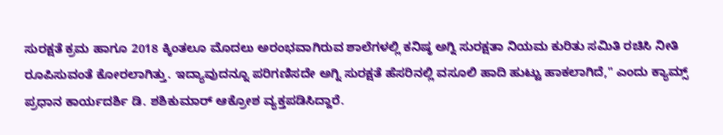ಸುರಕ್ಷತೆ ಕ್ರಮ ಹಾಗೂ 2018 ಕ್ಕಿಂತಲೂ ಮೊದಲು ಅರಂಭವಾಗಿರುವ ಶಾಲೆಗಳಲ್ಲಿ ಕನಿಷ್ಠ ಅಗ್ನಿ ಸುರಕ್ಷತಾ ನಿಯಮ ಕುರಿತು ಸಮಿತಿ ರಚಿಸಿ ನೀತಿ ರೂಪಿಸುವಂತೆ ಕೋರಲಾಗಿತ್ತು. ಇದ್ಯಾವುದನ್ನೂ ಪರಿಗಣಿಸದೇ ಅಗ್ನಿ ಸುರಕ್ಷತೆ ಹೆಸರಿನಲ್ಲಿ ವಸೂಲಿ ಹಾದಿ ಹುಟ್ಟು ಹಾಕಲಾಗಿದೆ," ಎಂದು ಕ್ಯಾಮ್ಸ್ ಪ್ರಧಾನ ಕಾರ್ಯದರ್ಶಿ ಡಿ. ಶಶಿಕುಮಾರ್ ಆಕ್ರೋಶ ವ್ಯಕ್ತಪಡಿಸಿದ್ದಾರೆ.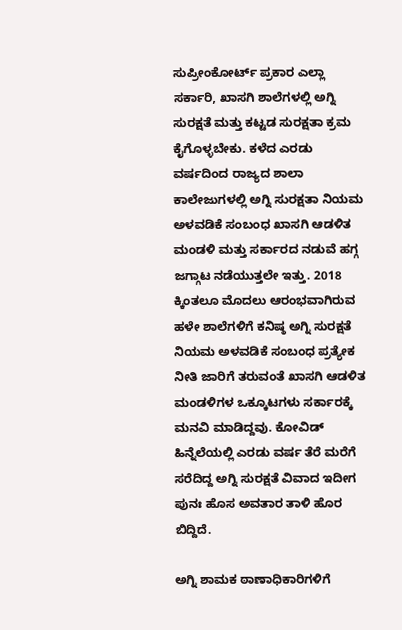ಸುಪ್ರೀಂಕೋರ್ಟ್ ಪ್ರಕಾರ ಎಲ್ಲಾ ಸರ್ಕಾರಿ, ಖಾಸಗಿ ಶಾಲೆಗಳಲ್ಲಿ ಅಗ್ನಿ ಸುರಕ್ಷತೆ ಮತ್ತು ಕಟ್ಟಡ ಸುರಕ್ಷತಾ ಕ್ರಮ ಕೈಗೊಳ್ಳಬೇಕು. ಕಳೆದ ಎರಡು ವರ್ಷದಿಂದ ರಾಜ್ಯದ ಶಾಲಾ ಕಾಲೇಜುಗಳಲ್ಲಿ ಅಗ್ನಿ ಸುರಕ್ಷತಾ ನಿಯಮ ಅಳವಡಿಕೆ ಸಂಬಂಧ ಖಾಸಗಿ ಆಡಳಿತ ಮಂಡಳಿ ಮತ್ತು ಸರ್ಕಾರದ ನಡುವೆ ಹಗ್ಗ ಜಗ್ಗಾಟ ನಡೆಯುತ್ತಲೇ ಇತ್ತು. 2018 ಕ್ಕಿಂತಲೂ ಮೊದಲು ಆರಂಭವಾಗಿರುವ ಹಳೇ ಶಾಲೆಗಳಿಗೆ ಕನಿಷ್ಠ ಅಗ್ನಿ ಸುರಕ್ಷತೆ ನಿಯಮ ಅಳವಡಿಕೆ ಸಂಬಂಧ ಪ್ರತ್ಯೇಕ ನೀತಿ ಜಾರಿಗೆ ತರುವಂತೆ ಖಾಸಗಿ ಆಡಳಿತ ಮಂಡಳಿಗಳ ಒಕ್ಕೂಟಗಳು ಸರ್ಕಾರಕ್ಕೆ ಮನವಿ ಮಾಡಿದ್ದವು. ಕೋವಿಡ್ ಹಿನ್ನೆಲೆಯಲ್ಲಿ ಎರಡು ವರ್ಷ ತೆರೆ ಮರೆಗೆ ಸರೆದಿದ್ದ ಅಗ್ನಿ ಸುರಕ್ಷತೆ ವಿವಾದ ಇದೀಗ ಪುನಃ ಹೊಸ ಅವತಾರ ತಾಳಿ ಹೊರ ಬಿದ್ದಿದೆ.

ಅಗ್ನಿ ಶಾಮಕ ಠಾಣಾಧಿಕಾರಿಗಳಿಗೆ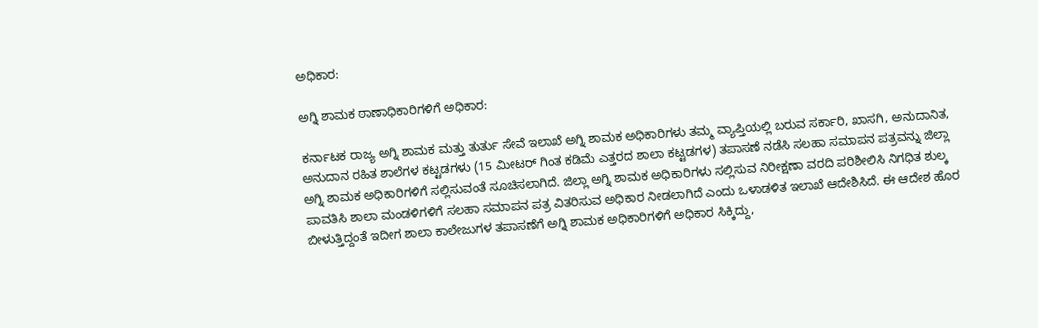ಅಧಿಕಾರ:

ಅಗ್ನಿ ಶಾಮಕ ಠಾಣಾಧಿಕಾರಿಗಳಿಗೆ ಅಧಿಕಾರ:

ಕರ್ನಾಟಕ ರಾಜ್ಯ ಅಗ್ನಿ ಶಾಮಕ ಮತ್ತು ತುರ್ತು ಸೇವೆ ಇಲಾಖೆ ಅಗ್ನಿ ಶಾಮಕ ಅಧಿಕಾರಿಗಳು ತಮ್ಮ ವ್ಯಾಪ್ತಿಯಲ್ಲಿ ಬರುವ ಸರ್ಕಾರಿ, ಖಾಸಗಿ, ಅನುದಾನಿತ, ಅನುದಾನ ರಹಿತ ಶಾಲೆಗಳ ಕಟ್ಟಡಗಳು (15 ಮೀಟರ್ ಗಿಂತ ಕಡಿಮೆ ಎತ್ತರದ ಶಾಲಾ ಕಟ್ಟಡಗಳ) ತಪಾಸಣೆ ನಡೆಸಿ ಸಲಹಾ ಸಮಾಪನ ಪತ್ರವನ್ನು ಜಿಲ್ಲಾ ಅಗ್ನಿ ಶಾಮಕ ಅಧಿಕಾರಿಗಳಿಗೆ ಸಲ್ಲಿಸುವಂತೆ ಸೂಚಿಸಲಾಗಿದೆ. ಜಿಲ್ಲಾ ಅಗ್ನಿ ಶಾಮಕ ಅಧಿಕಾರಿಗಳು ಸಲ್ಲಿಸುವ ನಿರೀಕ್ಷಣಾ ವರದಿ ಪರಿಶೀಲಿಸಿ ನಿಗಧಿತ ಶುಲ್ಕ ಪಾವತಿಸಿ ಶಾಲಾ ಮಂಡಳಿಗಳಿಗೆ ಸಲಹಾ ಸಮಾಪನ ಪತ್ರ ವಿತರಿಸುವ ಅಧಿಕಾರ ನೀಡಲಾಗಿದೆ ಎಂದು ಒಳಾಡಳಿತ ಇಲಾಖೆ ಆದೇಶಿಸಿದೆ. ಈ ಆದೇಶ ಹೊರ ಬೀಳುತ್ತಿದ್ದಂತೆ ಇದೀಗ ಶಾಲಾ ಕಾಲೇಜುಗಳ ತಪಾಸಣೆಗೆ ಅಗ್ನಿ ಶಾಮಕ ಅಧಿಕಾರಿಗಳಿಗೆ ಅಧಿಕಾರ ಸಿಕ್ಕಿದ್ದು,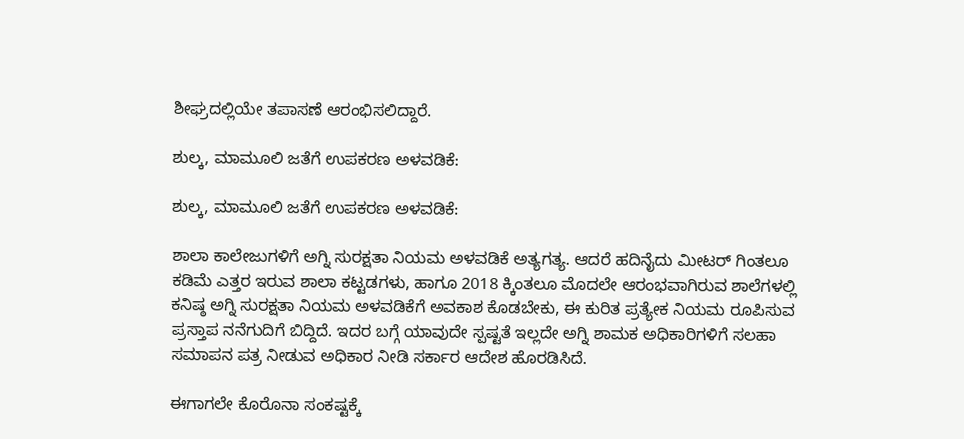ಶೀಘ್ರದಲ್ಲಿಯೇ ತಪಾಸಣೆ ಆರಂಭಿಸಲಿದ್ದಾರೆ.

ಶುಲ್ಕ, ಮಾಮೂಲಿ ಜತೆಗೆ ಉಪಕರಣ ಅಳವಡಿಕೆ:

ಶುಲ್ಕ, ಮಾಮೂಲಿ ಜತೆಗೆ ಉಪಕರಣ ಅಳವಡಿಕೆ:

ಶಾಲಾ ಕಾಲೇಜುಗಳಿಗೆ ಅಗ್ನಿ ಸುರಕ್ಷತಾ ನಿಯಮ ಅಳವಡಿಕೆ ಅತ್ಯಗತ್ಯ. ಆದರೆ ಹದಿನೈದು ಮೀಟರ್ ಗಿಂತಲೂ ಕಡಿಮೆ ಎತ್ತರ ಇರುವ ಶಾಲಾ ಕಟ್ಟಡಗಳು, ಹಾಗೂ 2018 ಕ್ಕಿಂತಲೂ ಮೊದಲೇ ಆರಂಭವಾಗಿರುವ ಶಾಲೆಗಳಲ್ಲಿ ಕನಿಷ್ಠ ಅಗ್ನಿ ಸುರಕ್ಷತಾ ನಿಯಮ ಅಳವಡಿಕೆಗೆ ಅವಕಾಶ ಕೊಡಬೇಕು, ಈ ಕುರಿತ ಪ್ರತ್ಯೇಕ ನಿಯಮ ರೂಪಿಸುವ ಪ್ರಸ್ತಾಪ ನನೆಗುದಿಗೆ ಬಿದ್ದಿದೆ. ಇದರ ಬಗ್ಗೆ ಯಾವುದೇ ಸ್ಪಷ್ಟತೆ ಇಲ್ಲದೇ ಅಗ್ನಿ ಶಾಮಕ ಅಧಿಕಾರಿಗಳಿಗೆ ಸಲಹಾ ಸಮಾಪನ ಪತ್ರ ನೀಡುವ ಅಧಿಕಾರ ನೀಡಿ ಸರ್ಕಾರ ಆದೇಶ ಹೊರಡಿಸಿದೆ.

ಈಗಾಗಲೇ ಕೊರೊನಾ ಸಂಕಷ್ಟಕ್ಕೆ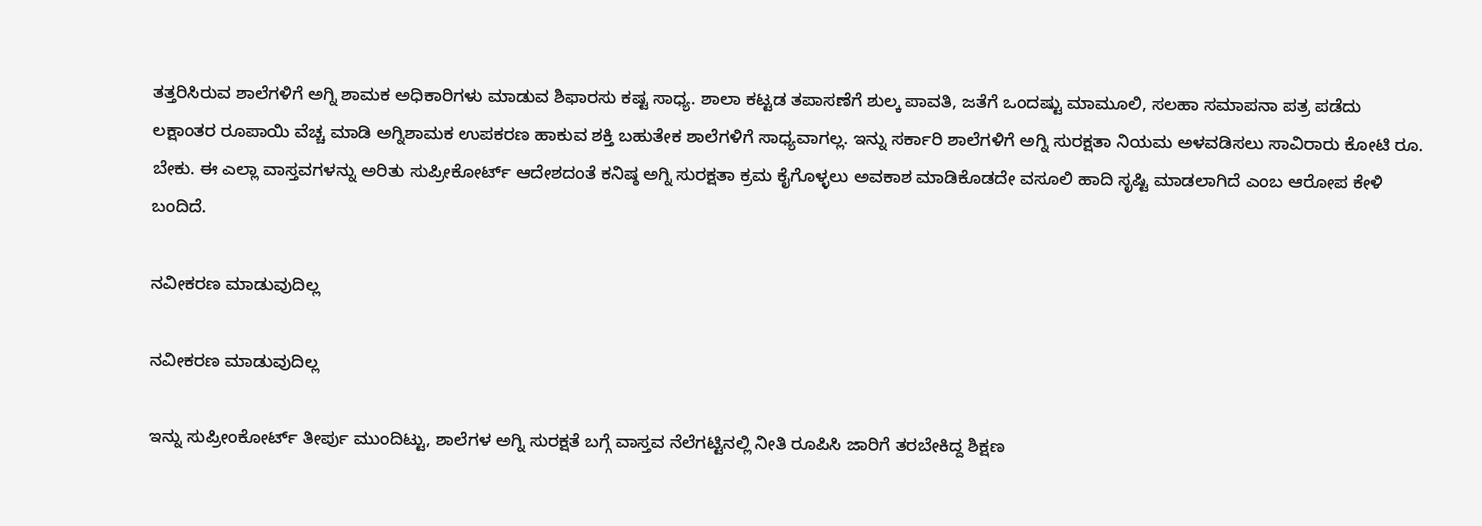ತತ್ತರಿಸಿರುವ ಶಾಲೆಗಳಿಗೆ ಅಗ್ನಿ ಶಾಮಕ ಅಧಿಕಾರಿಗಳು ಮಾಡುವ ಶಿಫಾರಸು ಕಷ್ಟ ಸಾಧ್ಯ. ಶಾಲಾ ಕಟ್ಟಡ ತಪಾಸಣೆಗೆ ಶುಲ್ಕ ಪಾವತಿ, ಜತೆಗೆ ಒಂದಷ್ಟು ಮಾಮೂಲಿ, ಸಲಹಾ ಸಮಾಪನಾ ಪತ್ರ ಪಡೆದು ಲಕ್ಷಾಂತರ ರೂಪಾಯಿ ವೆಚ್ಚ ಮಾಡಿ ಅಗ್ನಿಶಾಮಕ ಉಪಕರಣ ಹಾಕುವ ಶಕ್ತಿ ಬಹುತೇಕ ಶಾಲೆಗಳಿಗೆ ಸಾಧ್ಯವಾಗಲ್ಲ. ಇನ್ನು ಸರ್ಕಾರಿ ಶಾಲೆಗಳಿಗೆ ಅಗ್ನಿ ಸುರಕ್ಷತಾ ನಿಯಮ ಅಳವಡಿಸಲು ಸಾವಿರಾರು ಕೋಟಿ ರೂ. ಬೇಕು. ಈ ಎಲ್ಲಾ ವಾಸ್ತವಗಳನ್ನು ಅರಿತು ಸುಪ್ರೀಕೋರ್ಟ್‌ ಆದೇಶದಂತೆ ಕನಿಷ್ಠ ಅಗ್ನಿ ಸುರಕ್ಷತಾ ಕ್ರಮ ಕೈಗೊಳ್ಳಲು ಅವಕಾಶ ಮಾಡಿಕೊಡದೇ ವಸೂಲಿ ಹಾದಿ ಸೃಷ್ಟಿ ಮಾಡಲಾಗಿದೆ ಎಂಬ ಆರೋಪ ಕೇಳಿ ಬಂದಿದೆ.

ನವೀಕರಣ ಮಾಡುವುದಿಲ್ಲ

ನವೀಕರಣ ಮಾಡುವುದಿಲ್ಲ

ಇನ್ನು ಸುಪ್ರೀಂಕೋರ್ಟ್ ತೀರ್ಪು ಮುಂದಿಟ್ಟು, ಶಾಲೆಗಳ ಅಗ್ನಿ ಸುರಕ್ಷತೆ ಬಗ್ಗೆ ವಾಸ್ತವ ನೆಲೆಗಟ್ಟಿನಲ್ಲಿ ನೀತಿ ರೂಪಿಸಿ ಜಾರಿಗೆ ತರಬೇಕಿದ್ದ ಶಿಕ್ಷಣ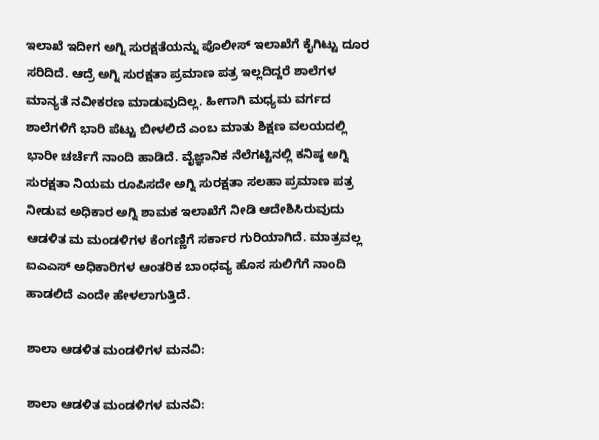ಇಲಾಖೆ ಇದೀಗ ಅಗ್ನಿ ಸುರಕ್ಷತೆಯನ್ನು ಪೊಲೀಸ್ ಇಲಾಖೆಗೆ ಕೈಗಿಟ್ಟು ದೂರ ಸರಿದಿದೆ. ಆದ್ರೆ ಅಗ್ನಿ ಸುರಕ್ಷತಾ ಪ್ರಮಾಣ ಪತ್ರ ಇಲ್ಲದಿದ್ದರೆ ಶಾಲೆಗಳ ಮಾನ್ಯತೆ ನವೀಕರಣ ಮಾಡುವುದಿಲ್ಲ. ಹೀಗಾಗಿ ಮಧ್ಯಮ ವರ್ಗದ ಶಾಲೆಗಳಿಗೆ ಭಾರಿ ಪೆಟ್ಟು ಬೀಳಲಿದೆ ಎಂಬ ಮಾತು ಶಿಕ್ಷಣ ವಲಯದಲ್ಲಿ ಭಾರೀ ಚರ್ಚೆಗೆ ನಾಂದಿ ಹಾಡಿದೆ. ವೈಜ್ಞಾನಿಕ ನೆಲೆಗಟ್ಟಿನಲ್ಲಿ ಕನಿಷ್ಠ ಅಗ್ನಿ ಸುರಕ್ಷತಾ ನಿಯಮ ರೂಪಿಸದೇ ಅಗ್ನಿ ಸುರಕ್ಷತಾ ಸಲಹಾ ಪ್ರಮಾಣ ಪತ್ರ ನೀಡುವ ಅಧಿಕಾರ ಅಗ್ನಿ ಶಾಮಕ ಇಲಾಖೆಗೆ ನೀಡಿ ಆದೇಶಿಸಿರುವುದು ಆಡಳಿತ ಮ ಮಂಡಳಿಗಳ ಕೆಂಗಣ್ಣಿಗೆ ಸರ್ಕಾರ ಗುರಿಯಾಗಿದೆ. ಮಾತ್ರವಲ್ಲ ಐಎಎಸ್ ಅಧಿಕಾರಿಗಳ ಆಂತರಿಕ ಬಾಂಧವ್ಯ ಹೊಸ ಸುಲಿಗೆಗೆ ನಾಂದಿ ಹಾಡಲಿದೆ ಎಂದೇ ಹೇಳಲಾಗುತ್ತಿದೆ.

ಶಾಲಾ ಆಡಳಿತ ಮಂಡಳಿಗಳ ಮನವಿ:

ಶಾಲಾ ಆಡಳಿತ ಮಂಡಳಿಗಳ ಮನವಿ: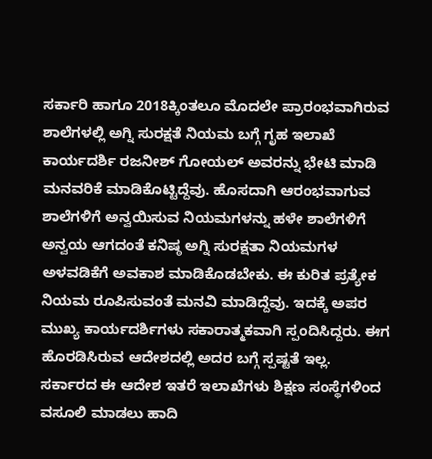ಸರ್ಕಾರಿ ಹಾಗೂ 2018ಕ್ಕಿಂತಲೂ ಮೊದಲೇ ಪ್ರಾರಂಭವಾಗಿರುವ ಶಾಲೆಗಳಲ್ಲಿ ಅಗ್ನಿ ಸುರಕ್ಷತೆ ನಿಯಮ ಬಗ್ಗೆ ಗೃಹ ಇಲಾಖೆ ಕಾರ್ಯದರ್ಶಿ ರಜನೀಶ್ ಗೋಯಲ್ ಅವರನ್ನು ಭೇಟಿ ಮಾಡಿ ಮನವರಿಕೆ ಮಾಡಿಕೊಟ್ಟಿದ್ದೆವು. ಹೊಸದಾಗಿ ಆರಂಭವಾಗುವ ಶಾಲೆಗಳಿಗೆ ಅನ್ವಯಿಸುವ ನಿಯಮಗಳನ್ನು ಹಳೇ ಶಾಲೆಗಳಿಗೆ ಅನ್ವಯ ಆಗದಂತೆ ಕನಿಷ್ಠ ಅಗ್ನಿ ಸುರಕ್ಷತಾ ನಿಯಮಗಳ ಅಳವಡಿಕೆಗೆ ಅವಕಾಶ ಮಾಡಿಕೊಡಬೇಕು. ಈ ಕುರಿತ ಪ್ರತ್ಯೇಕ ನಿಯಮ ರೂಪಿಸುವಂತೆ ಮನವಿ ಮಾಡಿದ್ದೆವು. ಇದಕ್ಕೆ ಅಪರ ಮುಖ್ಯ ಕಾರ್ಯದರ್ಶಿಗಳು ಸಕಾರಾತ್ಮಕವಾಗಿ ಸ್ಪಂದಿಸಿದ್ದರು. ಈಗ ಹೊರಡಿಸಿರುವ ಆದೇಶದಲ್ಲಿ ಅದರ ಬಗ್ಗೆ ಸ್ಪಷ್ಟತೆ ಇಲ್ಲ. ಸರ್ಕಾರದ ಈ ಆದೇಶ ಇತರೆ ಇಲಾಖೆಗಳು ಶಿಕ್ಷಣ ಸಂಸ್ಥೆಗಳಿಂದ ವಸೂಲಿ ಮಾಡಲು ಹಾದಿ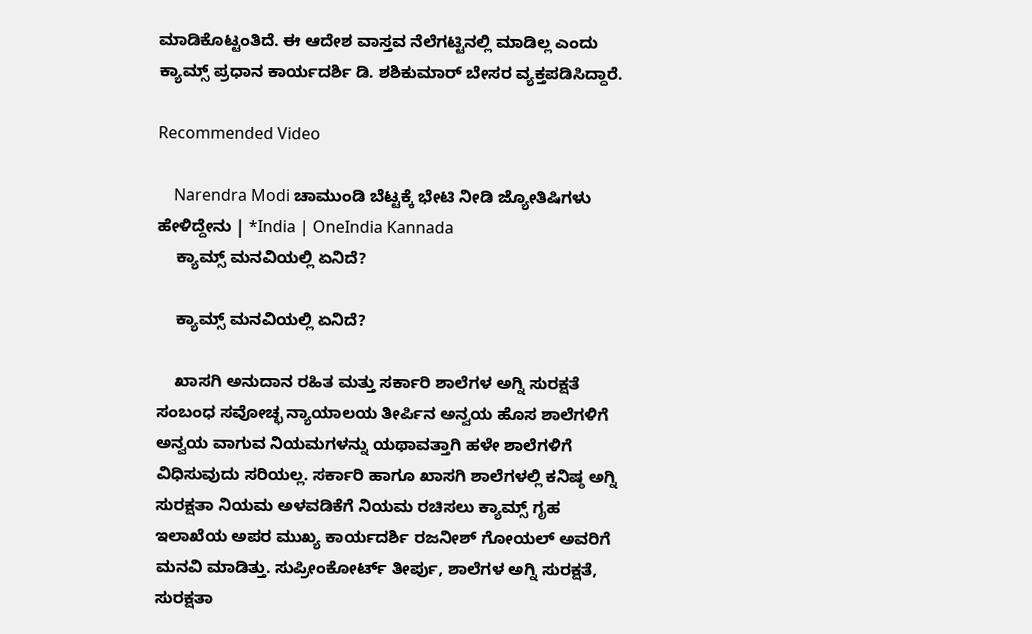ಮಾಡಿಕೊಟ್ಟಂತಿದೆ. ಈ ಆದೇಶ ವಾಸ್ತವ ನೆಲೆಗಟ್ಟಿನಲ್ಲಿ ಮಾಡಿಲ್ಲ ಎಂದು ಕ್ಯಾಮ್ಸ್ ಪ್ರಧಾನ ಕಾರ್ಯದರ್ಶಿ ಡಿ. ಶಶಿಕುಮಾರ್ ಬೇಸರ ವ್ಯಕ್ತಪಡಿಸಿದ್ದಾರೆ.

Recommended Video

    Narendra Modi ಚಾಮುಂಡಿ ಬೆಟ್ಟಕ್ಕೆ ಭೇಟಿ ನೀಡಿ ಜ್ಯೋತಿಷಿಗಳು ಹೇಳಿದ್ದೇನು | *India | OneIndia Kannada
    ಕ್ಯಾಮ್ಸ್ ಮನವಿಯಲ್ಲಿ ಏನಿದೆ?

    ಕ್ಯಾಮ್ಸ್ ಮನವಿಯಲ್ಲಿ ಏನಿದೆ?

    ಖಾಸಗಿ ಅನುದಾನ ರಹಿತ ಮತ್ತು ಸರ್ಕಾರಿ ಶಾಲೆಗಳ ಅಗ್ನಿ ಸುರಕ್ಷತೆ ಸಂಬಂಧ ಸವೋಚ್ಛ ನ್ಯಾಯಾಲಯ ತೀರ್ಪಿನ ಅನ್ವಯ ಹೊಸ ಶಾಲೆಗಳಿಗೆ ಅನ್ವಯ ವಾಗುವ ನಿಯಮಗಳನ್ನು ಯಥಾವತ್ತಾಗಿ ಹಳೇ ಶಾಲೆಗಳಿಗೆ ವಿಧಿಸುವುದು ಸರಿಯಲ್ಲ. ಸರ್ಕಾರಿ ಹಾಗೂ ಖಾಸಗಿ ಶಾಲೆಗಳಲ್ಲಿ ಕನಿಷ್ಠ ಅಗ್ನಿ ಸುರಕ್ಷತಾ ನಿಯಮ ಅಳವಡಿಕೆಗೆ ನಿಯಮ ರಚಿಸಲು ಕ್ಯಾಮ್ಸ್ ಗೃಹ ಇಲಾಖೆಯ ಅಪರ ಮುಖ್ಯ ಕಾರ್ಯದರ್ಶಿ ರಜನೀಶ್ ಗೋಯಲ್ ಅವರಿಗೆ ಮನವಿ ಮಾಡಿತ್ತು. ಸುಪ್ರೀಂಕೋರ್ಟ್ ತೀರ್ಪು, ಶಾಲೆಗಳ ಅಗ್ನಿ ಸುರಕ್ಷತೆ, ಸುರಕ್ಷತಾ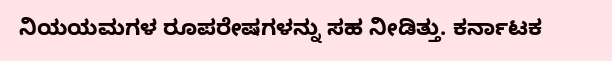ನಿಯಯಮಗಳ ರೂಪರೇಷಗಳನ್ನು ಸಹ ನೀಡಿತ್ತು. ಕರ್ನಾಟಕ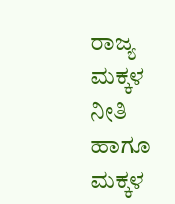ರಾಜ್ಯ ಮಕ್ಕಳ ನೀತಿ ಹಾಗೂ ಮಕ್ಕಳ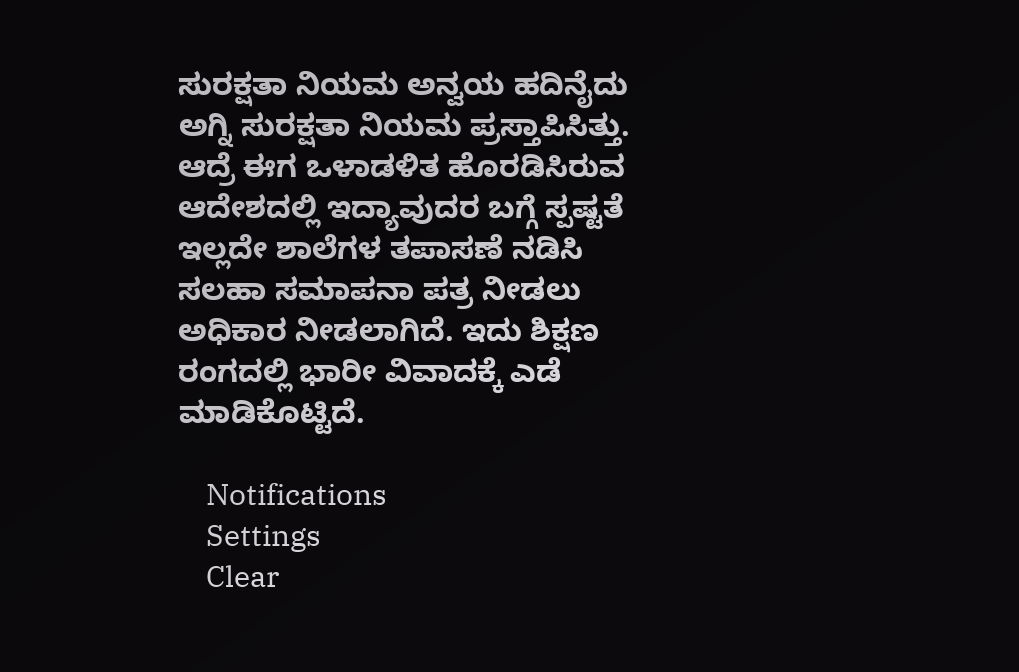ಸುರಕ್ಷತಾ ನಿಯಮ ಅನ್ವಯ ಹದಿನೈದು ಅಗ್ನಿ ಸುರಕ್ಷತಾ ನಿಯಮ ಪ್ರಸ್ತಾಪಿಸಿತ್ತು. ಆದ್ರೆ ಈಗ ಒಳಾಡಳಿತ ಹೊರಡಿಸಿರುವ ಆದೇಶದಲ್ಲಿ ಇದ್ಯಾವುದರ ಬಗ್ಗೆ ಸ್ಪಷ್ಟತೆ ಇಲ್ಲದೇ ಶಾಲೆಗಳ ತಪಾಸಣೆ ನಡಿಸಿ ಸಲಹಾ ಸಮಾಪನಾ ಪತ್ರ ನೀಡಲು ಅಧಿಕಾರ ನೀಡಲಾಗಿದೆ. ಇದು ಶಿಕ್ಷಣ ರಂಗದಲ್ಲಿ ಭಾರೀ ವಿವಾದಕ್ಕೆ ಎಡೆ ಮಾಡಿಕೊಟ್ಟಿದೆ.

    Notifications
    Settings
    Clear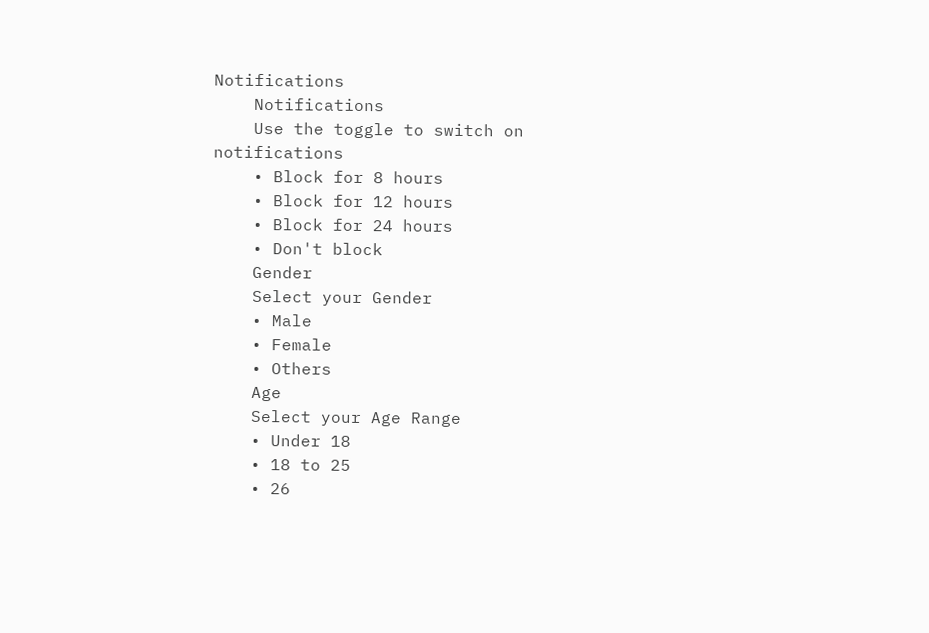Notifications
    Notifications
    Use the toggle to switch on notifications
    • Block for 8 hours
    • Block for 12 hours
    • Block for 24 hours
    • Don't block
    Gender
    Select your Gender
    • Male
    • Female
    • Others
    Age
    Select your Age Range
    • Under 18
    • 18 to 25
    • 26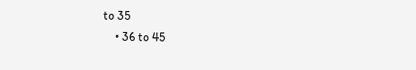to 35
    • 36 to 45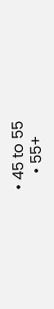• 45 to 55
    • 55+